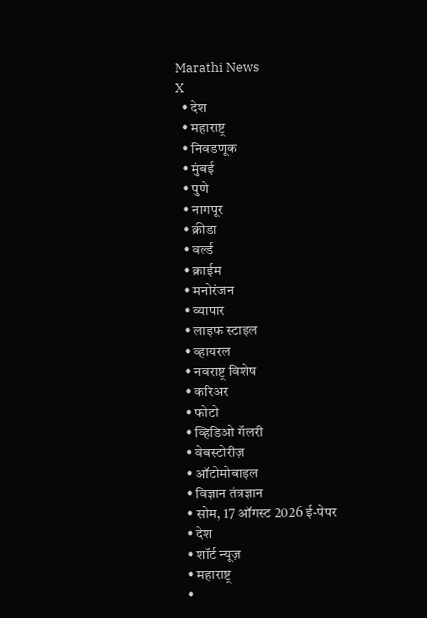Marathi News
X
  • देश
  • महाराष्ट्र
  • निवडणूक
  • मुंबई
  • पुणे
  • नागपूर
  • क्रीडा
  • वर्ल्ड
  • क्राईम
  • मनोरंजन
  • व्यापार
  • लाइफ स्टाइल
  • व्हायरल
  • नवराष्ट्र विशेष
  • करिअर
  • फोटो
  • व्हिडिओ गॅलरी
  • वेबस्टोरीज़
  • ऑटोमोबाइल
  • विज्ञान तंत्रज्ञान
  • सोम, 17 ऑगस्ट 2026 ई-पेपर
  • देश
  • शॉर्ट न्यूज़
  • महाराष्ट्र
  •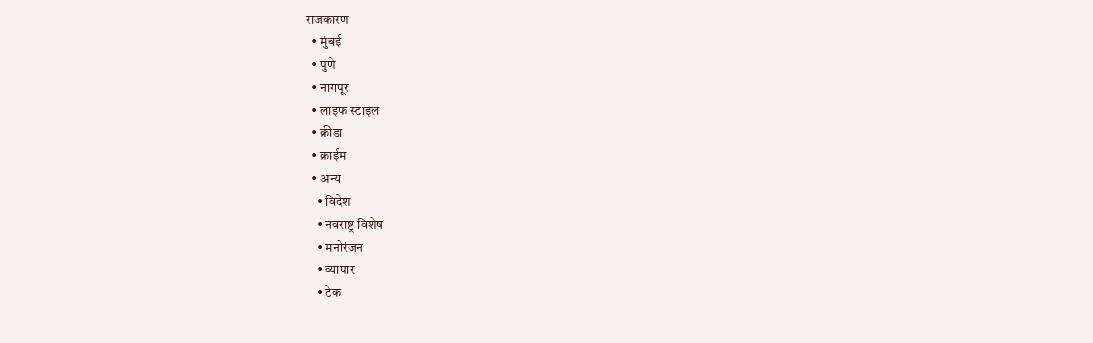राजकारण
  • मुंबई
  • पुणे
  • नागपूर
  • लाइफ स्टाइल
  • क्रीडा
  • क्राईम
  • अन्य
    • विदेश
    • नवराष्ट्र विशेष
    • मनोरंजन
    • व्यापार
    • टेक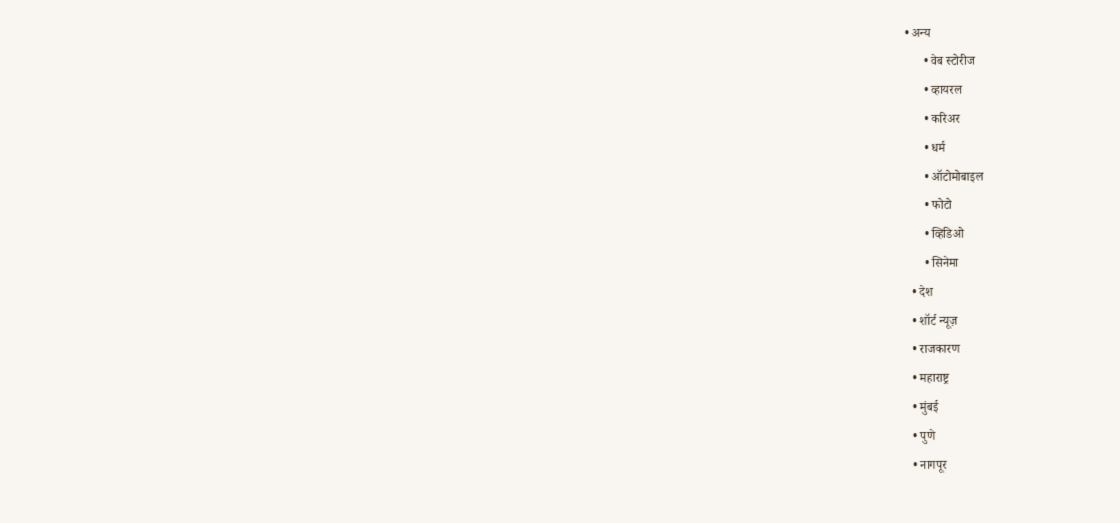• अन्य
      • वेब स्टोरीज
      • व्हायरल
      • करिअर
      • धर्म
      • ऑटोमोबाइल
      • फोटो
      • व्हिडिओ
      • सिनेमा
  • देश
  • शॉर्ट न्यूज़
  • राजकारण
  • महाराष्ट्र
  • मुंबई
  • पुणे
  • नागपूर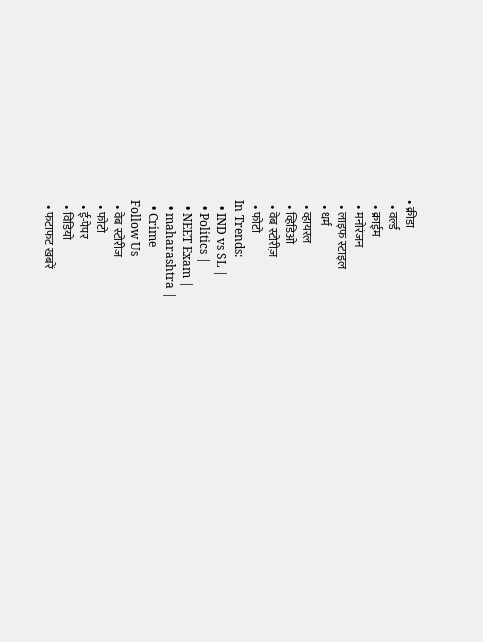• क्रीडा
  • वर्ल्ड
  • क्राईम
  • मनोरंजन
  • लाइफ स्टाइल
  • धर्म
  • व्हायरल
  • व्हिडिओ
  • वेब स्टोरीज़
  • फोटो
In Trends:
  • IND vs SL |
  • Politics |
  • NEET Exam |
  • maharashtra |
  • Crime
Follow Us
  • वेब स्टोरीज
  • फोटो
  • ई-पेपर
  • विडियो
  • फटाफट खबरें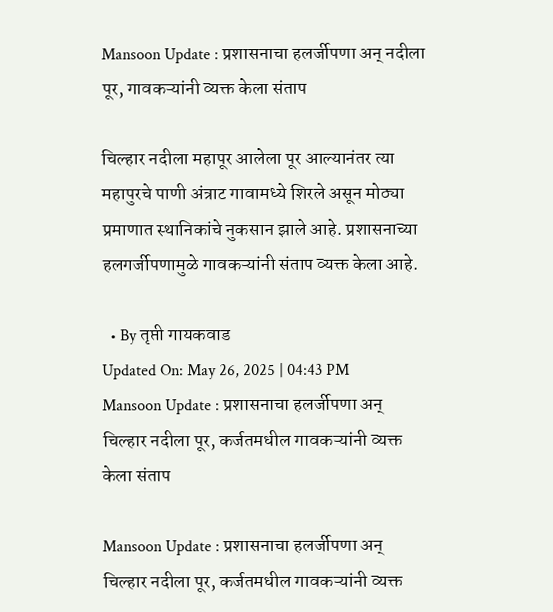Mansoon Update : प्रशासनाचा हलर्जीपणा अन् नदीला पूर, गावकऱ्यांनी व्यक्त केला संताप

चिल्हार नदीला महापूर आलेला पूर आल्यानंतर त्या महापुरचे पाणी अंत्राट गावामध्ये शिरले असून मोठ्या प्रमाणात स्थानिकांचे नुकसान झाले आहे. प्रशासनाच्या हलगर्जीपणामुळे गावकऱ्यांनी संताप व्यक्त केला आहे.

  • By तृप्ती गायकवाड
Updated On: May 26, 2025 | 04:43 PM
Mansoon Update : प्रशासनाचा हलर्जीपणा अन् चिल्हार नदीला पूर, कर्जतमधील गावकऱ्यांनी व्यक्त केला संताप

Mansoon Update : प्रशासनाचा हलर्जीपणा अन् चिल्हार नदीला पूर, कर्जतमधील गावकऱ्यांनी व्यक्त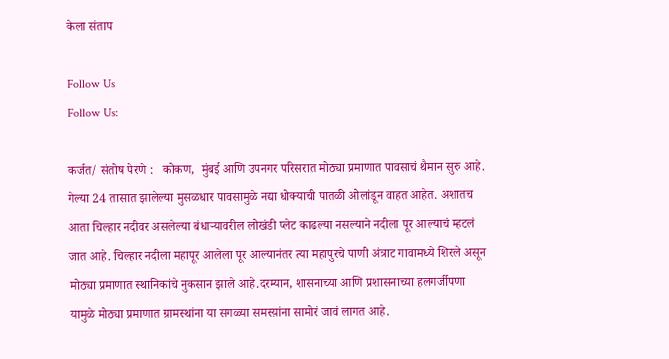केला संताप

Follow Us
Follow Us:

कर्जत/ संतोष पेरणे :   कोकण,  मुंबई आणि उपनगर परिसरात मोठ्या प्रमाणात पावसाचं थैमान सुरु आहे. गेल्या 24 तासात झालेल्या मुसळधार पावसामुळे नद्या धोक्याची पातळी ओलांडून वाहत आहेत. अशातच आता चिल्हार नदीवर असलेल्या बंधाऱ्यावरील लोखंडी प्लेट काढल्या नसल्याने नदीला पूर आल्याचं म्हटलं जात आहे. चिल्हार नदीला महापूर आलेला पूर आल्यानंतर त्या महापुरचे पाणी अंत्राट गावामध्ये शिरले असून मोठ्या प्रमाणात स्थानिकांचे नुकसान झाले आहे.दरम्यान, शासनाच्या आणि प्रशासनाच्या हलगर्जीपणा यामुळे मोठ्या प्रमाणात ग्रामस्थांना या सगळ्या समस्य़ांना सामोरं जावं लागत आहे.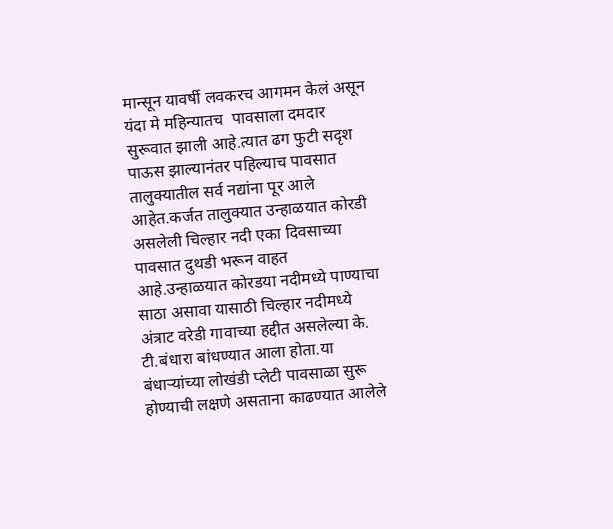मान्सून यावर्षी लवकरच आगमन केलं असून यंदा मे महिन्यातच  पावसाला दमदार  सुरूवात झाली आहे.त्यात ढग फुटी सदृश पाऊस झाल्यानंतर पहिल्याच पावसात तालुक्यातील सर्व नद्यांना पूर आले आहेत.कर्जत तालुक्यात उन्हाळयात कोरडी असलेली चिल्हार नदी एका दिवसाच्या पावसात दुथडी भरून वाहत आहे.उन्हाळयात कोरडया नदीमध्ये पाण्याचा साठा असावा यासाठी चिल्हार नदीमध्ये अंत्राट वरेडी गावाच्या हद्दीत असलेल्या के. टी.बंधारा बांधण्यात आला होता.या बंधाऱ्यांच्या लोखंडी प्लेटी पावसाळा सुरू होण्याची लक्षणे असताना काढण्यात आलेले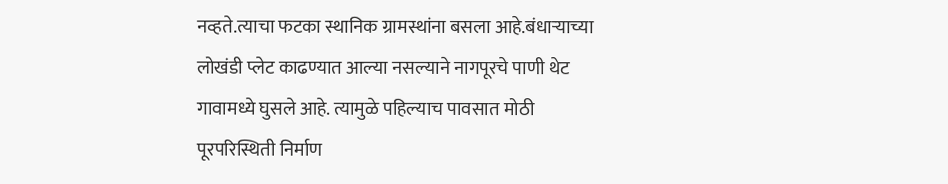नव्हते.त्याचा फटका स्थानिक ग्रामस्थांना बसला आहे.बंधाऱ्याच्या लोखंडी प्लेट काढण्यात आल्या नसल्याने नागपूरचे पाणी थेट गावामध्ये घुसले आहे. त्यामुळे पहिल्याच पावसात मोठी पूरपरिस्थिती निर्माण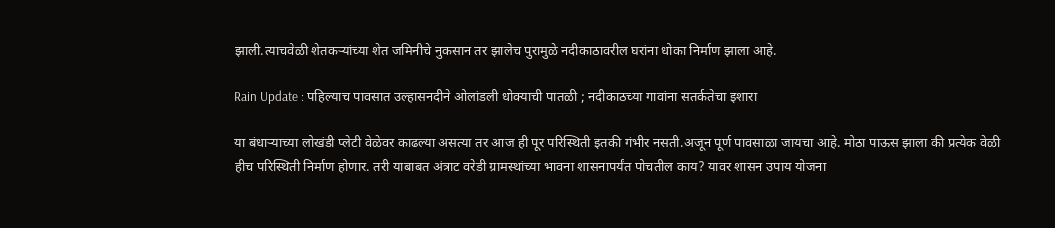झाली.त्याचवेळी शेतकऱ्यांच्या शेत जमिनीचे नुकसान तर झालेच पुरामुळे नदीकाठावरील घरांना धोका निर्माण झाला आहे.

Rain Update : पहिल्याच पावसात उल्हासनदीने ओलांडली धोक्याची पातळी ; नदीकाठच्या गावांना सतर्कतेचा इशारा

या बंधाऱ्याच्या लोखंडी प्लेटी वेळेवर काढल्या असत्या तर आज ही पूर परिस्थिती इतकी गंभीर नसती.अजून पूर्ण पावसाळा जायचा आहे. मोठा पाऊस झाला की प्रत्येक वेळी हीच परिस्थिती निर्माण होणार. तरी याबाबत अंत्राट वरेडी ग्रामस्थांच्या भावना शासनापर्यंत पोचतील काय? यावर शासन उपाय योजना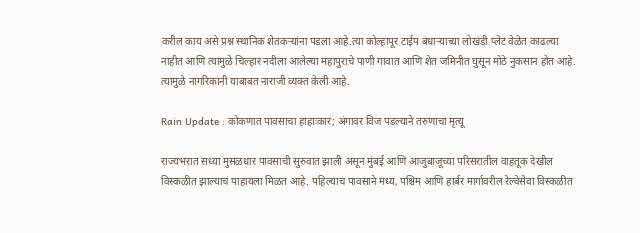करील काय असे प्रश्न स्थानिक शेतकऱ्यांना पडला आहे.त्या कोल्हापूर टाईप बंधाऱ्याच्या लोखंडी प्लेट वेळेत काढल्या नाहीत आणि त्यामुळे चिल्हार नदीला आलेल्या महापुराचे पाणी गावात आणि शेत जमिनीत घुसून मोठे नुकसान होत आहे. त्यामुळे नागरिकांनी याबाबत नाराजी व्यक्त केली आहे.

Rain Update : कोकणात पावसाचा हाहाःकार; अंगावर विज पडल्याने तरुणाचा मृत्यू

राज्यभरात सध्या मुसळधार पावसाची सुरुवात झाली असून मुंबई आणि आजुबाजूच्या परिसरातील वाहतूक देखील विस्कळीत झाल्याचं पाहायला मिळत आहे. पहिल्याच पावसाने मध्य, पश्चिम आणि हार्बर मार्गावरील रेल्वेसेवा विस्कळीत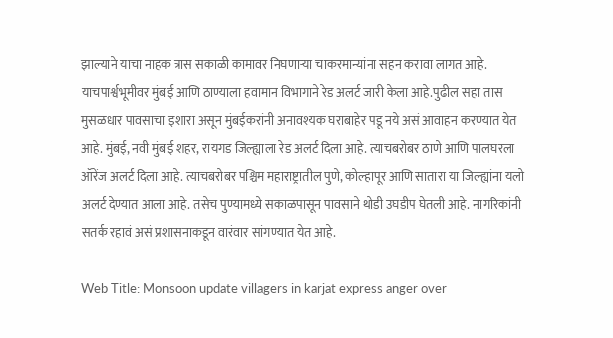झाल्याने याचा नाहक त्रास सकाळी कामावर निघणाऱ्या चाकरमान्यांना सहन करावा लागत आहे. याचपार्श्वभूमीवर मुंबई आणि ठाण्याला हवामान विभागाने रेड अलर्ट जारी केला आहे.पुढील सहा तास मुसळधार पावसाचा इशारा असून मुंबईकरांनी अनावश्यक घराबाहेर पडू नये असं आवाहन करण्यात येत आहे. मुंबई, नवी मुंबई शहर, रायगड जिल्ह्याला रेड अलर्ट दिला आहे. त्याचबरोबर ठाणे आणि पालघरला ऑरेंज अलर्ट दिला आहे. त्याचबरोबर पश्चिम महाराष्ट्रातील पुणे, कोल्हापूर आणि सातारा या जिल्ह्यांना यलो अलर्ट देण्यात आला आहे. तसेच पुण्यामध्ये सकाळपासून पावसाने थोडी उघडीप घेतली आहे. नागरिकांनी सतर्क रहावं असं प्रशासनाकडून वारंवार सांगण्यात येत आहे.

Web Title: Monsoon update villagers in karjat express anger over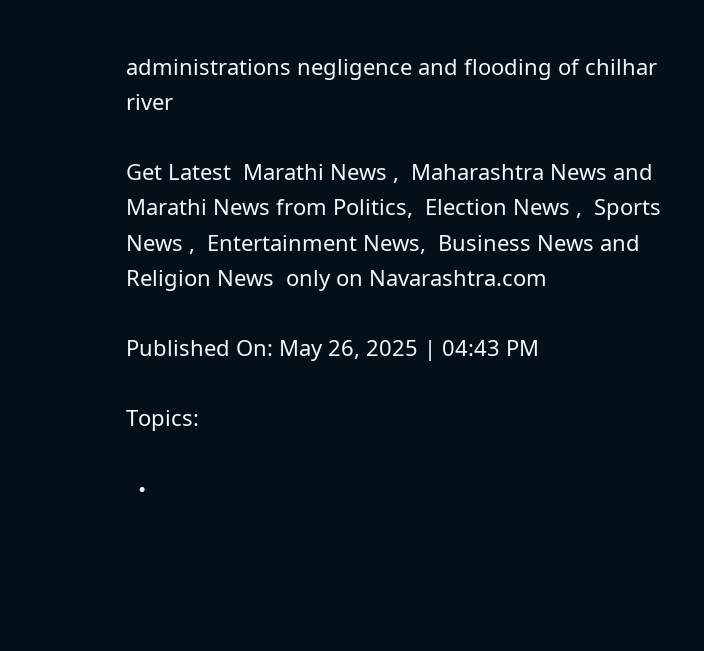administrations negligence and flooding of chilhar river

Get Latest  Marathi News ,  Maharashtra News and  Marathi News from Politics,  Election News ,  Sports News ,  Entertainment News,  Business News and   Religion News  only on Navarashtra.com

Published On: May 26, 2025 | 04:43 PM

Topics:

  •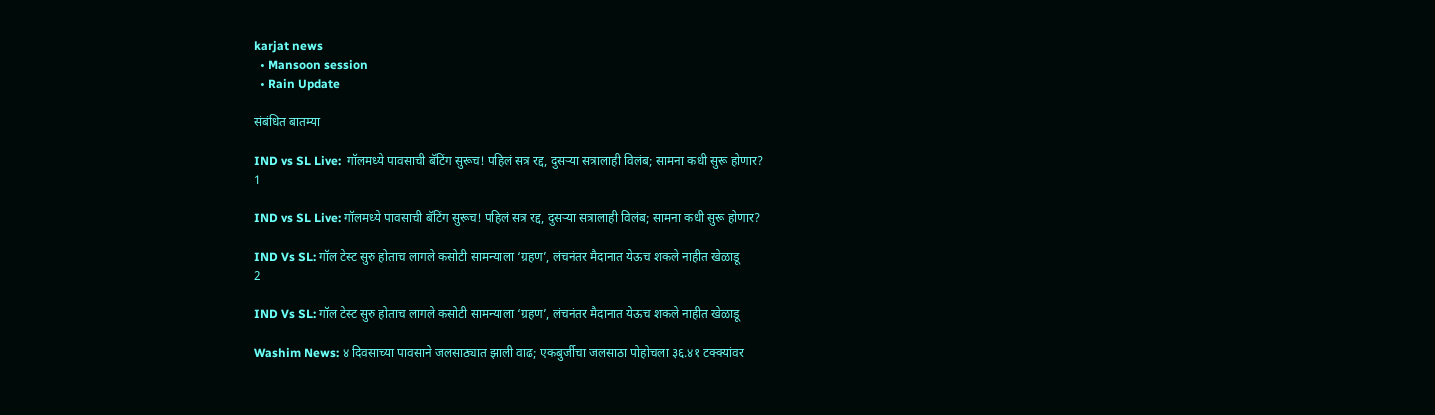karjat news
  • Mansoon session
  • Rain Update

संबंधित बातम्या

IND vs SL Live:  गॉलमध्ये पावसाची बॅटिंग सुरूच! पहिलं सत्र रद्द, दुसऱ्या सत्रालाही विलंब; सामना कधी सुरू होणार?
1

IND vs SL Live: गॉलमध्ये पावसाची बॅटिंग सुरूच! पहिलं सत्र रद्द, दुसऱ्या सत्रालाही विलंब; सामना कधी सुरू होणार?

IND Vs SL: गॉल टेस्ट सुरु होताच लागले कसोटी सामन्याला ‘ग्रहण’, लंचनंतर मैदानात येऊच शकले नाहीत खेळाडू
2

IND Vs SL: गॉल टेस्ट सुरु होताच लागले कसोटी सामन्याला ‘ग्रहण’, लंचनंतर मैदानात येऊच शकले नाहीत खेळाडू

Washim News: ४ दिवसाच्या पावसाने जलसाठ्यात झाली वाढ; एकबुर्जीचा जलसाठा पोहोचला ३६.४१ टक्क्यांवर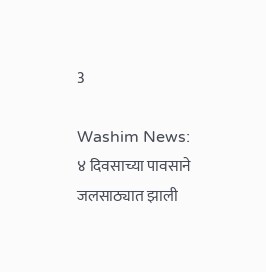3

Washim News: ४ दिवसाच्या पावसाने जलसाठ्यात झाली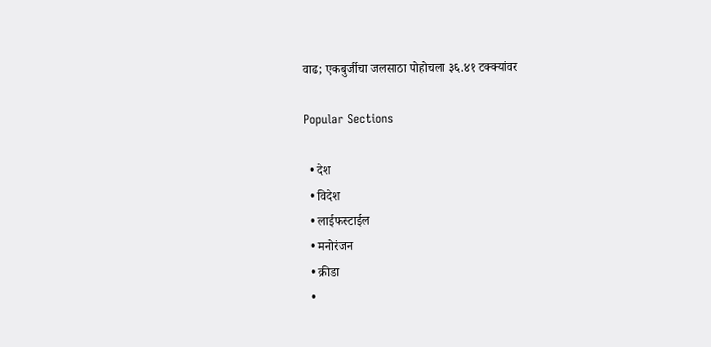वाढ; एकबुर्जीचा जलसाठा पोहोचला ३६.४१ टक्क्यांवर

Popular Sections

  • देश
  • विदेश
  • लाईफस्टाईल
  • मनोरंजन
  • क्रीडा
  •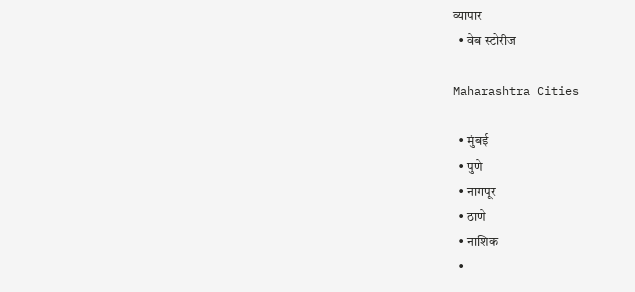व्यापार
  • वेब स्टोरीज

Maharashtra Cities

  • मुंबई
  • पुणे
  • नागपूर
  • ठाणे
  • नाशिक
  •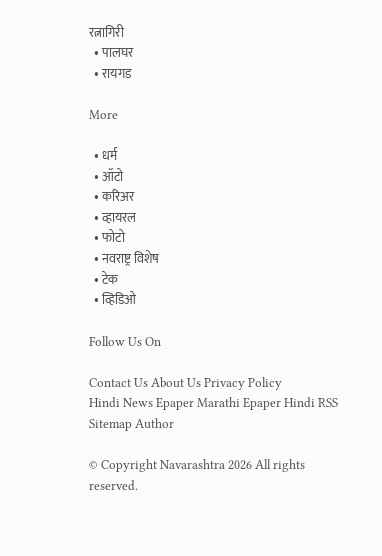रत्नागिरी
  • पालघर
  • रायगड

More

  • धर्म
  • ऑटो
  • करिअर
  • व्हायरल
  • फोटो
  • नवराष्ट्र विशेष
  • टेक
  • व्हिडिओ

Follow Us On

Contact Us About Us Privacy Policy
Hindi News Epaper Marathi Epaper Hindi RSS Sitemap Author

© Copyright Navarashtra 2026 All rights reserved.